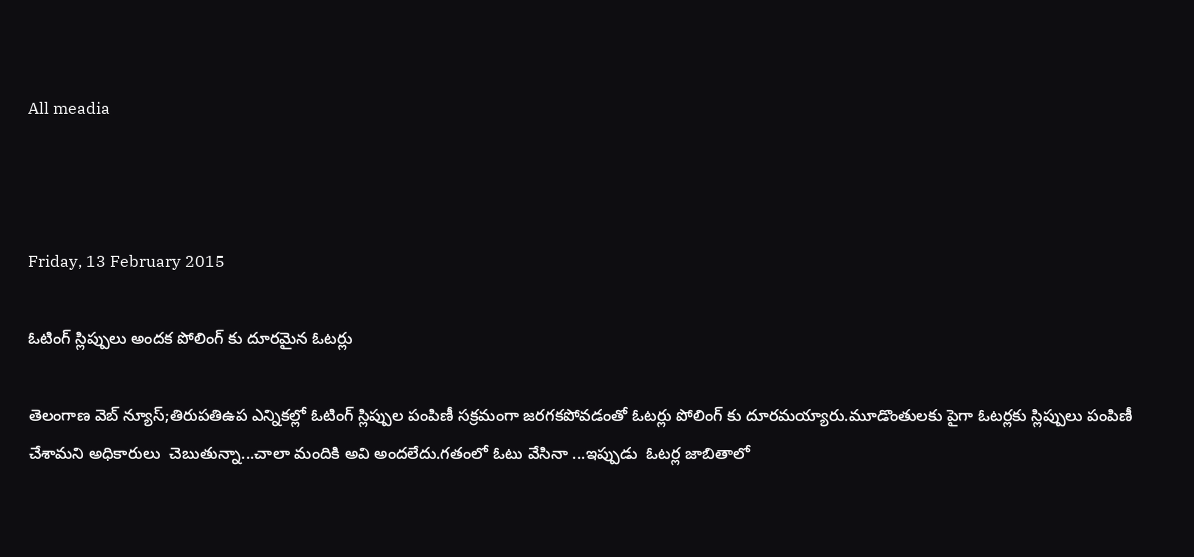All meadia



Friday, 13 February 2015

ఓటింగ్ స్లిప్పులు అందక పోలింగ్ కు దూరమైన ఓటర్లు

తెలంగాణ వెబ్ న్యూస్;తిరుపతిఉప ఎన్నికల్లో ఓటింగ్ స్లిప్పుల పంపిణీ సక్రమంగా జరగకపోవడంతో ఓటర్లు పోలింగ్ కు దూరమయ్యారు.మూడొంతులకు పైగా ఓటర్లకు స్లిప్పులు పంపిణీ చేశామని అధికారులు  చెబుతున్నా...చాలా మందికి అవి అందలేదు.గతంలో ఓటు వేసినా ...ఇప్పుడు  ఓటర్ల జాబితాలో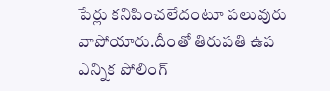పేర్లు కనిపించలేదంటూ పలువురు వాపోయారు.దీంతో తిరుపతి ఉప ఎన్నిక పోలింగ్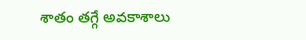శాతం తగ్గే అవకాశాలు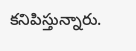కనిపిస్తున్నారు.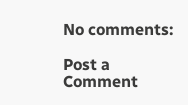No comments:

Post a Comment